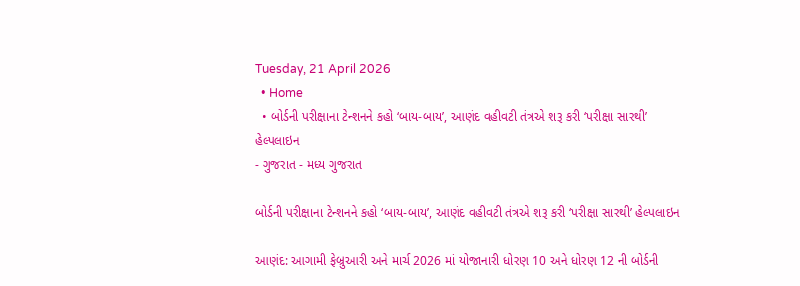Tuesday, 21 April 2026
  • Home
  • બોર્ડની પરીક્ષાના ટેન્શનને કહો ‘બાય-બાય’, આણંદ વહીવટી તંત્રએ શરૂ કરી ‘પરીક્ષા સારથી’ હેલ્પલાઇન
- ગુજરાત - મધ્ય ગુજરાત

બોર્ડની પરીક્ષાના ટેન્શનને કહો ‘બાય-બાય’, આણંદ વહીવટી તંત્રએ શરૂ કરી ‘પરીક્ષા સારથી’ હેલ્પલાઇન

આણંદ: આગામી ફેબ્રુઆરી અને માર્ચ 2026 માં યોજાનારી ધોરણ 10 અને ધોરણ 12 ની બોર્ડની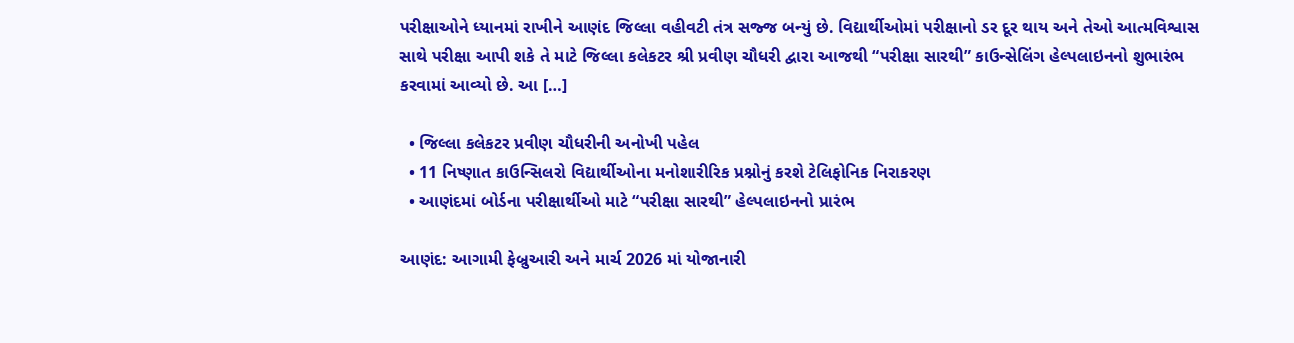પરીક્ષાઓને ધ્યાનમાં રાખીને આણંદ જિલ્લા વહીવટી તંત્ર સજ્જ બન્યું છે. વિદ્યાર્થીઓમાં પરીક્ષાનો ડર દૂર થાય અને તેઓ આત્મવિશ્વાસ સાથે પરીક્ષા આપી શકે તે માટે જિલ્લા કલેકટર શ્રી પ્રવીણ ચૌધરી દ્વારા આજથી “પરીક્ષા સારથી” કાઉન્સેલિંગ હેલ્પલાઇનનો શુભારંભ કરવામાં આવ્યો છે. આ […]

  • જિલ્લા કલેકટર પ્રવીણ ચૌધરીની અનોખી પહેલ
  • 11 નિષ્ણાત કાઉન્સિલરો વિદ્યાર્થીઓના મનોશારીરિક પ્રશ્નોનું કરશે ટેલિફોનિક નિરાકરણ
  • આણંદમાં બોર્ડના પરીક્ષાર્થીઓ માટે “પરીક્ષા સારથી” હેલ્પલાઇનનો પ્રારંભ

આણંદ: આગામી ફેબ્રુઆરી અને માર્ચ 2026 માં યોજાનારી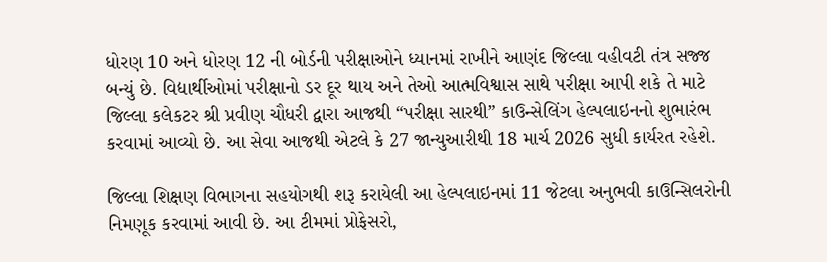ધોરણ 10 અને ધોરણ 12 ની બોર્ડની પરીક્ષાઓને ધ્યાનમાં રાખીને આણંદ જિલ્લા વહીવટી તંત્ર સજ્જ બન્યું છે. વિદ્યાર્થીઓમાં પરીક્ષાનો ડર દૂર થાય અને તેઓ આત્મવિશ્વાસ સાથે પરીક્ષા આપી શકે તે માટે જિલ્લા કલેકટર શ્રી પ્રવીણ ચૌધરી દ્વારા આજથી “પરીક્ષા સારથી” કાઉન્સેલિંગ હેલ્પલાઇનનો શુભારંભ કરવામાં આવ્યો છે. આ સેવા આજથી એટલે કે 27 જાન્યુઆરીથી 18 માર્ચ 2026 સુધી કાર્યરત રહેશે.

જિલ્લા શિક્ષણ વિભાગના સહયોગથી શરૂ કરાયેલી આ હેલ્પલાઇનમાં 11 જેટલા અનુભવી કાઉન્સિલરોની નિમણૂક કરવામાં આવી છે. આ ટીમમાં પ્રોફેસરો,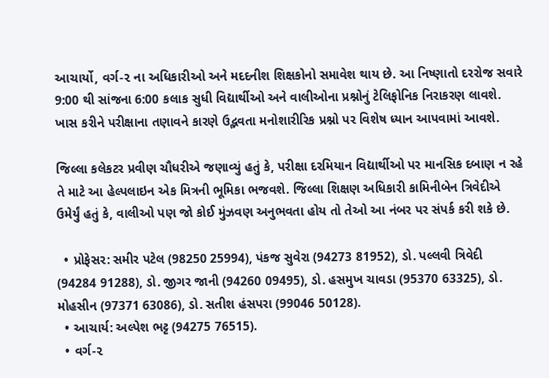આચાર્યો, વર્ગ-૨ ના અધિકારીઓ અને મદદનીશ શિક્ષકોનો સમાવેશ થાય છે. આ નિષ્ણાતો દરરોજ સવારે 9:00 થી સાંજના 6:00 કલાક સુધી વિદ્યાર્થીઓ અને વાલીઓના પ્રશ્નોનું ટેલિફોનિક નિરાકરણ લાવશે. ખાસ કરીને પરીક્ષાના તણાવને કારણે ઉદ્ભવતા મનોશારીરિક પ્રશ્નો પર વિશેષ ધ્યાન આપવામાં આવશે.

જિલ્લા કલેકટર પ્રવીણ ચૌધરીએ જણાવ્યું હતું કે, પરીક્ષા દરમિયાન વિદ્યાર્થીઓ પર માનસિક દબાણ ન રહે તે માટે આ હેલ્પલાઇન એક મિત્રની ભૂમિકા ભજવશે. જિલ્લા શિક્ષણ અધિકારી કામિનીબેન ત્રિવેદીએ ઉમેર્યું હતું કે, વાલીઓ પણ જો કોઈ મુંઝવણ અનુભવતા હોય તો તેઓ આ નંબર પર સંપર્ક કરી શકે છે.

  • પ્રોફેસર: સમીર પટેલ (98250 25994), પંકજ સુવેરા (94273 81952), ડો. પલ્લવી ત્રિવેદી (94284 91288), ડો. જીગર જાની (94260 09495), ડો. હસમુખ ચાવડા (95370 63325), ડો. મોહસીન (97371 63086), ડો. સતીશ હંસપરા (99046 50128).
  • આચાર્ય: અલ્પેશ ભટ્ટ (94275 76515).
  • વર્ગ-૨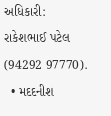અધિકારી: રાકેશભાઈ પટેલ (94292 97770).
  • મદદનીશ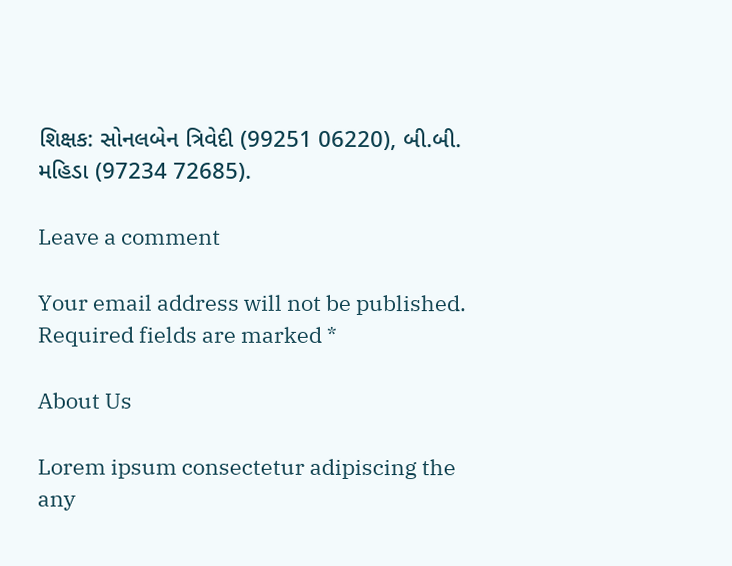શિક્ષક: સોનલબેન ત્રિવેદી (99251 06220), બી.બી. મહિડા (97234 72685).

Leave a comment

Your email address will not be published. Required fields are marked *

About Us

Lorem ipsum consectetur adipiscing the any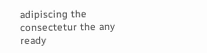adipiscing the consectetur the any ready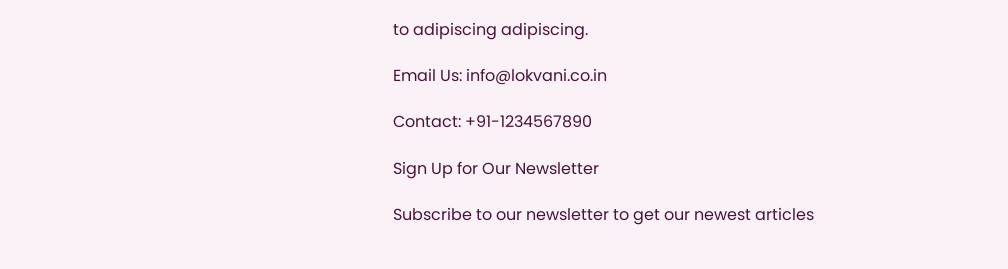to adipiscing adipiscing.

Email Us: info@lokvani.co.in

Contact: +91-1234567890

Sign Up for Our Newsletter

Subscribe to our newsletter to get our newest articles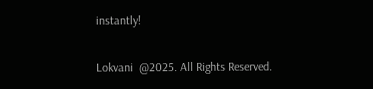instantly!

Lokvani  @2025. All Rights Reserved.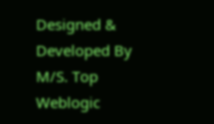Designed & Developed By M/S. Top Weblogic